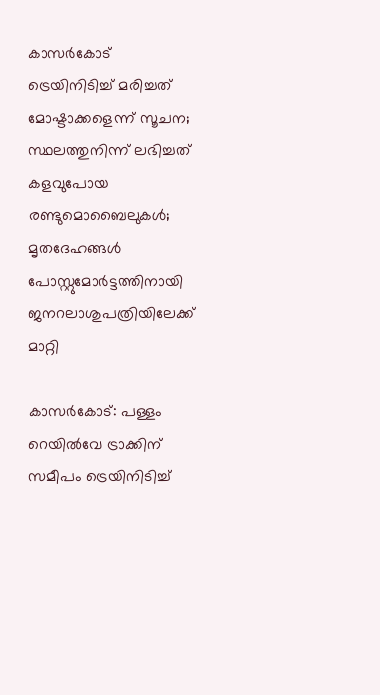കാസര്‍കോട് ട്രെയിനിടിച്ച് മരിച്ചത് മോഷ്ടാക്കളെന്ന് സൂചന; സ്ഥലത്തുനിന്ന് ലഭിച്ചത് കളവുപോയ രണ്ടുമൊബൈലുകള്‍; മൃതദേഹങ്ങള്‍ പോസ്റ്റുമോര്‍ട്ടത്തിനായി ജനറലാശുപത്രിയിലേക്ക് മാറ്റി

കാസര്‍കോട്: പള്ളം റെയില്‍വേ ട്രാക്കിന് സമീപം ട്രെയിനിടിച്ച്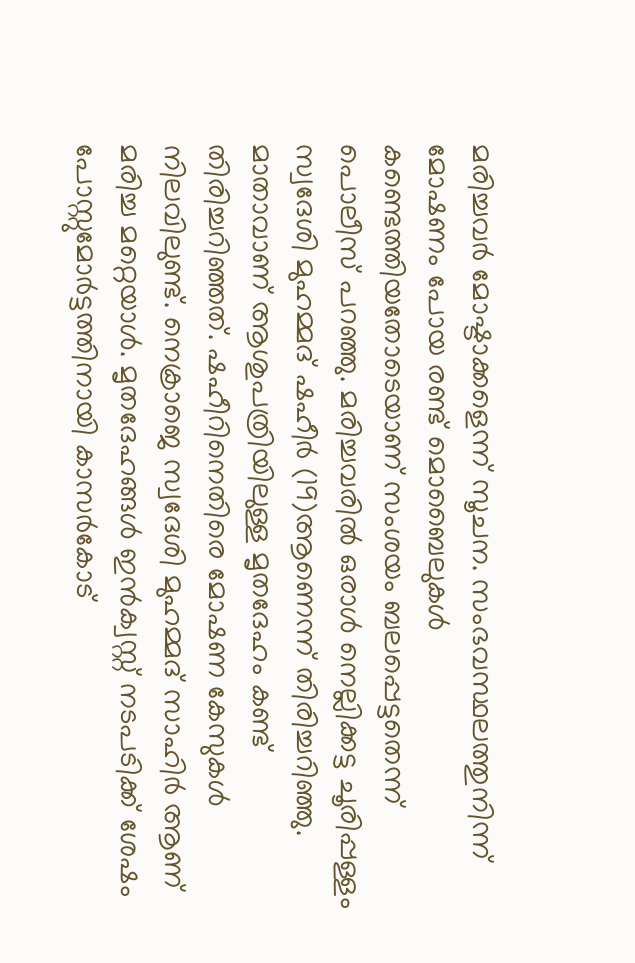മരിച്ചവര്‍ മോഷ്ടാക്കളെന്ന് സൂചന. സംഭവസ്ഥലത്തുനിന്ന് മോഷണം പോയ രണ്ട് മൊബൈലുകള്‍ കണ്ടെത്തിയതോടെയാണ് സംശയം ബലപ്പെട്ടതെന്ന് പൊലീസ് പറഞ്ഞു. മരിച്ചവരില്‍ ഒരാള്‍ നെല്ലിക്കട്ട ചൂരിപ്പള്ളം സ്വദേശി മുഹമ്മദ് ഷഹീര്‍ (19)ആണെന്ന് തിരിച്ചറിഞ്ഞു. മാതാവാണ് ആശുപത്രിയിലുള്ള മൃതദേഹം കണ്ട് തിരിച്ചറിഞ്ഞത്. ഷഹീറിനെതിരെ മോഷണ കേസുകള്‍ നിലവിലുണ്ട്. നെക്രാജെ സ്വദേശി മുഹമ്മദ് സാഹിർ ആണ് മരിച്ച മറ്റെയാള്‍. മൃതദേഹങ്ങള്‍ ഇന്‍ക്വസ്റ്റ് നടപടിക്ക് ശേഷം പോസ്റ്റുമോര്‍ട്ടത്തിനായി കാസര്‍കോട്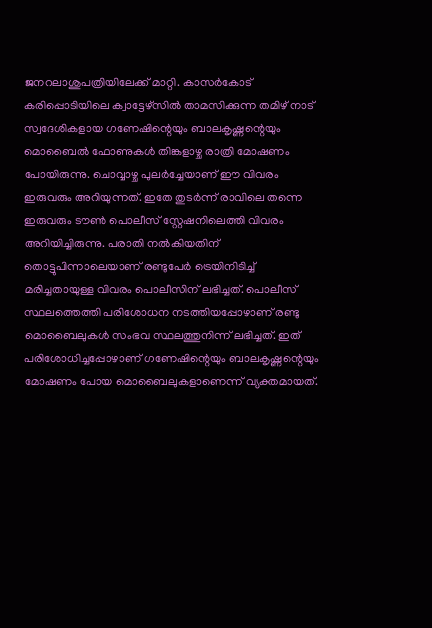ജനറലാശുപത്രിയിലേക്ക് മാറ്റി. കാസര്‍കോട് കരിപ്പൊടിയിലെ ക്വാട്ടേഴ്‌സില്‍ താമസിക്കുന്ന തമിഴ് നാട് സ്വദേശികളായ ഗണേഷിന്റെയും ബാലകൃഷ്ണന്റെയും മൊബൈല്‍ ഫോണുകള്‍ തിങ്കളാഴ്ച രാത്രി മോഷണം പോയിരുന്നു. ചൊവ്വാഴ്ച പുലര്‍ച്ചേയാണ് ഈ വിവരം ഇരുവരും അറിയുന്നത്. ഇതേ തുടര്‍ന്ന് രാവിലെ തന്നെ ഇരുവരും ടൗണ്‍ പൊലീസ് സ്റ്റേഷനിലെത്തി വിവരം അറിയിച്ചിരുന്നു. പരാതി നല്‍കിയതിന് തൊട്ടുപിന്നാലെയാണ് രണ്ടുപേര്‍ ട്രെയിനിടിച്ച് മരിച്ചതായുള്ള വിവരം പൊലീസിന് ലഭിച്ചത്. പൊലീസ് സ്ഥലത്തെത്തി പരിശോധന നടത്തിയപ്പോഴാണ് രണ്ടു മൊബൈലുകള്‍ സംഭവ സ്ഥലത്തുനിന്ന് ലഭിച്ചത്. ഇത് പരിശോധിച്ചപ്പോഴാണ് ഗണേഷിന്റെയും ബാലകൃഷ്ണന്റെയും മോഷണം പോയ മൊബൈലുകളാണെന്ന് വ്യക്തമായത്.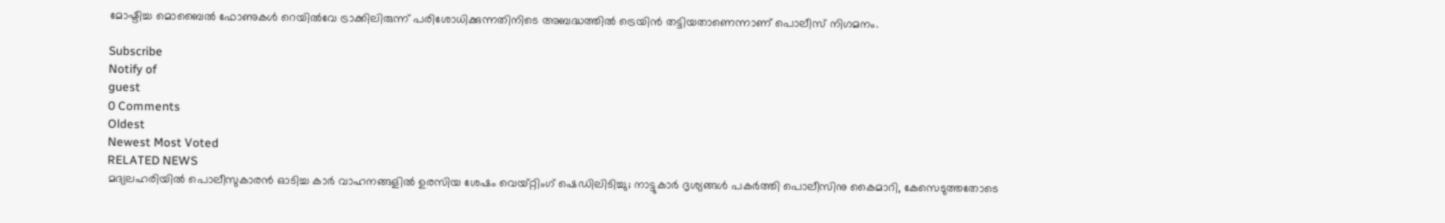മോഷ്ടിച്ച മൊബൈൽ ഫോണുകൾ റെയിൽവേ ട്രാക്കിലിരുന്ന് പരിശോധിക്കുന്നതിനിടെ അബദ്ധത്തിൽ ട്രെയിൻ തട്ടിയതാണെന്നാണ് പൊലീസ് നിഗമനം.

Subscribe
Notify of
guest
0 Comments
Oldest
Newest Most Voted
RELATED NEWS
മദ്യലഹരിയില്‍ പൊലീസുകാരന്‍ ഓടിച്ച കാര്‍ വാഹനങ്ങളില്‍ ഉരസിയ ശേഷം വെയ്റ്റിംഗ് ഷെഡിലിടിച്ചു; നാട്ടുകാര്‍ ദൃശ്യങ്ങള്‍ പകര്‍ത്തി പൊലീസിനു കൈമാറി, കേസെടുത്തതോടെ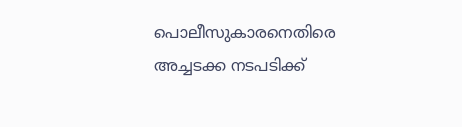പൊലീസുകാരനെതിരെ അച്ചടക്ക നടപടിക്ക്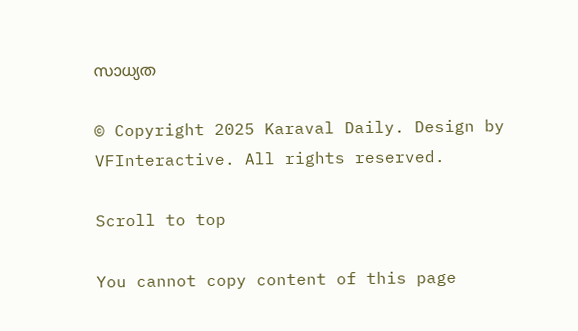സാധ്യത

© Copyright 2025 Karaval Daily. Design by VFInteractive. All rights reserved.

Scroll to top

You cannot copy content of this page